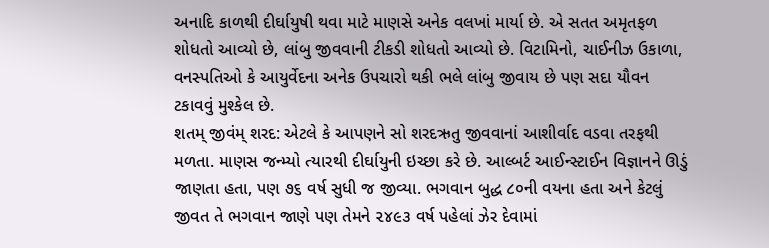અનાદિ કાળથી દીર્ઘાયુષી થવા માટે માણસે અનેક વલખાં માર્યા છે. એ સતત અમૃતફળ શોધતો આવ્યો છે, લાંબુ જીવવાની ટીકડી શોધતો આવ્યો છે. વિટામિનો, ચાઈનીઝ ઉકાળા, વનસ્પતિઓ કે આયુર્વેદના અનેક ઉપચારો થકી ભલે લાંબુ જીવાય છે પણ સદા યૌવન ટકાવવું મુશ્કેલ છે.
શતમ્ જીવંમ્ શરદ: એટલે કે આપણને સો શરદઋતુ જીવવાનાં આશીર્વાદ વડવા તરફથી મળતા. માણસ જન્મ્યો ત્યારથી દીર્ઘાયુની ઇચ્છા કરે છે. આલ્બર્ટ આઈન્સ્ટાઈન વિજ્ઞાનને ઊડું જાણતા હતા, પણ ૭૬ વર્ષ સુધી જ જીવ્યા. ભગવાન બુદ્ધ ૮૦ની વયના હતા અને કેટલું જીવત તે ભગવાન જાણે પણ તેમને ૨૪૯૩ વર્ષ પહેલાં ઝેર દેવામાં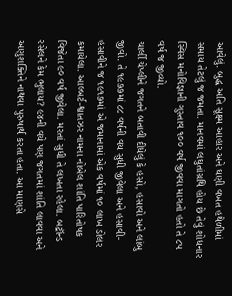આવેલું. બુદ્ધ અતિ સૂક્ષ્મ આહાર અને ઘણી વખત હથેળીમાં સમાય તેટલું જ જમતા. માનવમાં લઘુતાંગ્રથિ હોય છે તેવું શોધનાર સ્વિસ મનોવિજ્ઞાની ગુસ્તાવ ૧૦૦ વર્ષ જીવવા માગતો હતો તે ૮૫ વર્ષ જ જીવ્યો.
ચાર્લી ચેપ્લીને જગતને બતાવી દીધેલું કે હસો, હસાવો અને લાંબુ જીવો. તે ૧૯૭૭માં ૮૮ વર્ષની વય સુધી જીવેલા અને હસાવી-હસાવીને જ ૧૯૧૭માં એ જમાનામાં એક વર્ષમાં ૧૦ લાખ ડોલર કમાયેલા. આલ્બર્ટ-શ્વાતઝર નામના નોબેલ શાંતિ પારિતોષક વિજેતા ૯૦ વર્ષ જીવેલા. મરતાં સુધી તે લખતા રહેલા. બટ્રૉન્ડ રસેલને કેમ ભુલાય? ૯૪ની વયે પણ જગતમાં શાંતિ લાવવા અને અણુશક્તિને નાથવા પુરુષાર્થ કરતા હતા. આ માણસે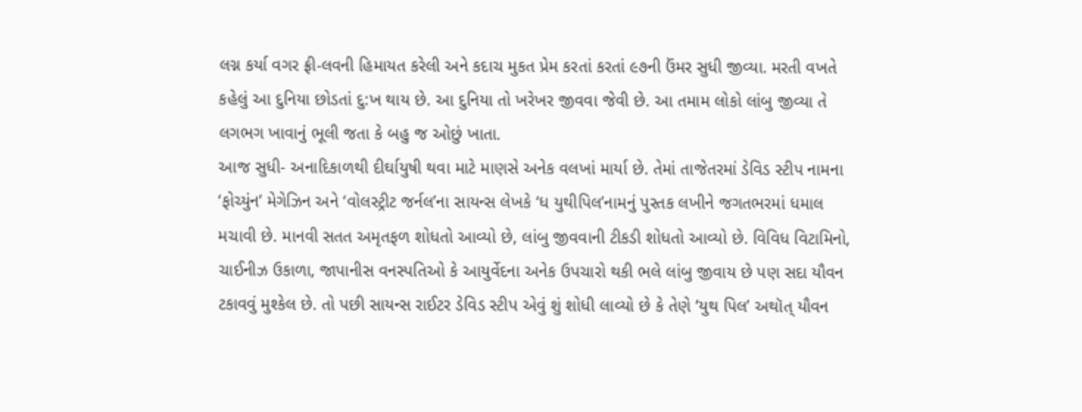લગ્ન કર્યા વગર ફ્રી-લવની હિમાયત કરેલી અને કદાચ મુકત પ્રેમ કરતાં કરતાં ૯૭ની ઉંમર સુધી જીવ્યા. મરતી વખતે કહેલું આ દુનિયા છોડતાં દુ:ખ થાય છે. આ દુનિયા તો ખરેખર જીવવા જેવી છે. આ તમામ લોકો લાંબુ જીવ્યા તે લગભગ ખાવાનું ભૂલી જતા કે બહુ જ ઓછું ખાતા.
આજ સુધી- અનાદિકાળથી દીર્ઘાયુષી થવા માટે માણસે અનેક વલખાં માર્યા છે. તેમાં તાજેતરમાં ડેવિડ સ્ટીપ નામના ‘ફોચ્યુંન’ મેગેઝિન અને ‘વોલસ્ટ્રીટ જર્નલ’ના સાયન્સ લેખકે ‘ધ યુથીપિલ’નામનું પુસ્તક લખીને જગતભરમાં ધમાલ મચાવી છે. માનવી સતત અમૃતફળ શોધતો આવ્યો છે, લાંબુ જીવવાની ટીકડી શોધતો આવ્યો છે. વિવિધ વિટામિનો, ચાઈનીઝ ઉકાળા, જાપાનીસ વનસ્પતિઓ કે આયુર્વેદના અનેક ઉપચારો થકી ભલે લાંબુ જીવાય છે પણ સદા યૌવન ટકાવવું મુશ્કેલ છે. તો પછી સાયન્સ રાઈટર ડેવિડ સ્ટીપ એવું શું શોધી લાવ્યો છે કે તેણે ‘યુથ પિલ’ અથૉત્ યૌવન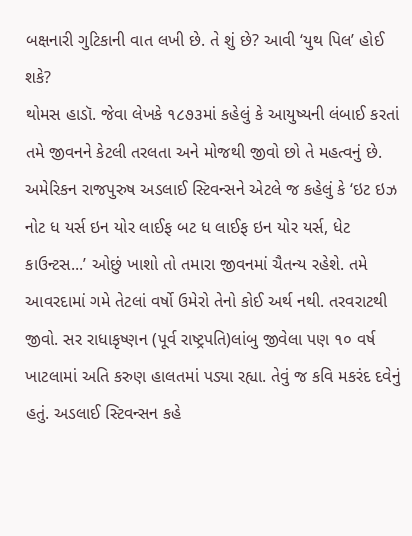બક્ષનારી ગુટિકાની વાત લખી છે. તે શું છે? આવી ‘યુથ પિલ’ હોઈ શકે?
થોમસ હાડૉ. જેવા લેખકે ૧૮૭૩માં કહેલું કે આયુષ્યની લંબાઈ કરતાં તમે જીવનને કેટલી તરલતા અને મોજથી જીવો છો તે મહત્વનું છે. અમેરિકન રાજપુરુષ અડલાઈ સ્ટિવન્સને એટલે જ કહેલું કે ‘ઇટ ઇઝ નોટ ધ યર્સ ઇન યોર લાઈફ બટ ધ લાઈફ ઇન યોર યર્સ, ધેટ કાઉન્ટસ...’ ઓછું ખાશો તો તમારા જીવનમાં ચૈતન્ય રહેશે. તમે આવરદામાં ગમે તેટલાં વર્ષો ઉમેરો તેનો કોઈ અર્થ નથી. તરવરાટથી જીવો. સર રાધાકૃષ્ણન (પૂર્વ રાષ્ટ્રપતિ)લાંબુ જીવેલા પણ ૧૦ વર્ષ ખાટલામાં અતિ કરુણ હાલતમાં પડ્યા રહ્યા. તેવું જ કવિ મકરંદ દવેનું હતું. અડલાઈ સ્ટિવન્સન કહે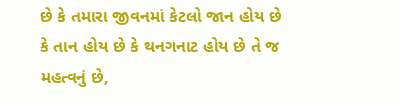છે કે તમારા જીવનમાં કેટલો જાન હોય છે કે તાન હોય છે કે થનગનાટ હોય છે તે જ મહત્વનું છે,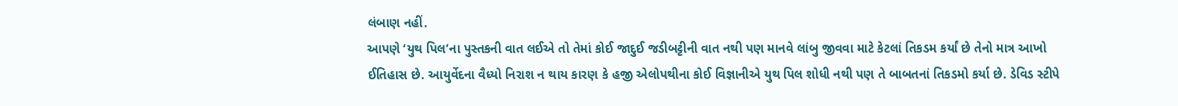લંબાણ નહીં.
આપણે ‘યુથ પિલ’ના પુસ્તકની વાત લઈએ તો તેમાં કોઈ જાદુઈ જડીબટ્ટીની વાત નથી પણ માનવે લાંબુ જીવવા માટે કેટલાં તિકડમ કર્યાં છે તેનો માત્ર આખો ઈતિહાસ છે. આયુર્વેદના વૈધ્યો નિરાશ ન થાય કારણ કે હજી એલોપથીના કોઈ વિજ્ઞાનીએ યુથ પિલ શોધી નથી પણ તે બાબતનાં તિકડમો કર્યા છે. ડેવિડ સ્ટીપે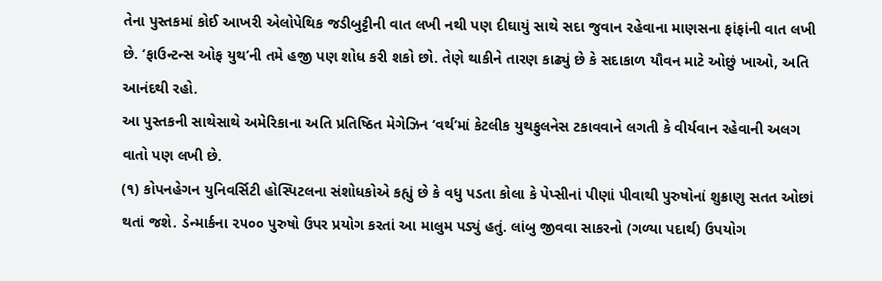તેના પુસ્તકમાં કોઈ આખરી એલોપેથિક જડીબુટ્ટીની વાત લખી નથી પણ દીઘાયું સાથે સદા જુવાન રહેવાના માણસના ફાંફાંની વાત લખી છે. ‘ફાઉન્ટન્સ ઓફ યુથ’ની તમે હજી પણ શોધ કરી શકો છો. તેણે થાકીને તારણ કાઢ્યું છે કે સદાકાળ યૌવન માટે ઓછું ખાઓ, અતિ આનંદથી રહો.
આ પુસ્તકની સાથેસાથે અમેરિકાના અતિ પ્રતિષ્ઠિત મેગેઝિન ‘વર્થ’માં કેટલીક યુથફુલનેસ ટકાવવાને લગતી કે વીર્યવાન રહેવાની અલગ વાતો પણ લખી છે.
(૧) કોપનહેગન યુનિવર્સિટી હોસ્પિટલના સંશોધકોએ કહ્યું છે કે વધુ પડતા કોલા કે પેપ્સીનાં પીણાં પીવાથી પુરુષોનાં શુક્રાણુ સતત ઓછાં થતાં જશે. ડેન્માર્કના ૨૫૦૦ પુરુષો ઉપર પ્રયોગ કરતાં આ માલુમ પડ્યું હતું. લાંબુ જીવવા સાકરનો (ગળ્યા પદાર્થ) ઉપયોગ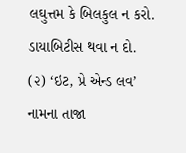લઘુત્તમ કે બિલકુલ ન કરો. ડાયાબિટીસ થવા ન દો.
(૨) ‘ઇટ, પ્રે એન્ડ લવ’ નામના તાજા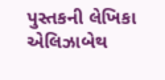પુસ્તકની લેખિકા એલિઝાબેથ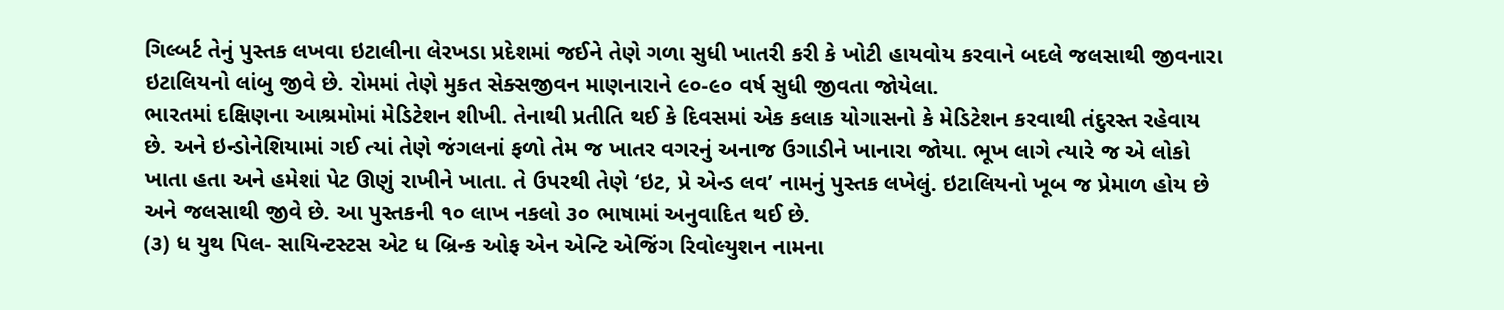ગિલ્બર્ટ તેનું પુસ્તક લખવા ઇટાલીના લેરખડા પ્રદેશમાં જઈને તેણે ગળા સુધી ખાતરી કરી કે ખોટી હાયવોય કરવાને બદલે જલસાથી જીવનારા ઇટાલિયનો લાંબુ જીવે છે. રોમમાં તેણે મુકત સેક્સજીવન માણનારાને ૯૦-૯૦ વર્ષ સુધી જીવતા જોયેલા.
ભારતમાં દક્ષિણના આશ્રમોમાં મેડિટેશન શીખી. તેનાથી પ્રતીતિ થઈ કે દિવસમાં એક કલાક યોગાસનો કે મેડિટેશન કરવાથી તંદુરસ્ત રહેવાય છે. અને ઇન્ડોનેશિયામાં ગઈ ત્યાં તેણે જંગલનાં ફળો તેમ જ ખાતર વગરનું અનાજ ઉગાડીને ખાનારા જોયા. ભૂખ લાગે ત્યારે જ એ લોકો ખાતા હતા અને હમેશાં પેટ ઊણું રાખીને ખાતા. તે ઉપરથી તેણે ‘ઇટ, પ્રે એન્ડ લવ’ નામનું પુસ્તક લખેલું. ઇટાલિયનો ખૂબ જ પ્રેમાળ હોય છે અને જલસાથી જીવે છે. આ પુસ્તકની ૧૦ લાખ નકલો ૩૦ ભાષામાં અનુવાદિત થઈ છે.
(૩) ધ યુથ પિલ- સાયિન્ટસ્ટસ એટ ધ બ્રિન્ક ઓફ એન એન્ટિ એજિંગ રિવોલ્યુશન નામના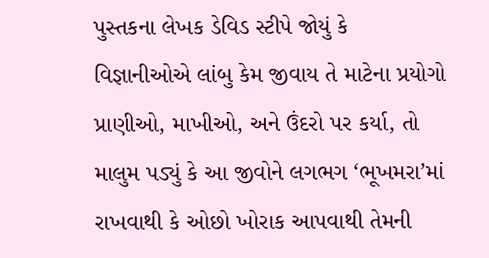પુસ્તકના લેખક ડેવિડ સ્ટીપે જોયું કે વિજ્ઞાનીઓએ લાંબુ કેમ જીવાય તે માટેના પ્રયોગો પ્રાણીઓ, માખીઓ, અને ઉંદરો પર કર્યા, તો માલુમ પડ્યું કે આ જીવોને લગભગ ‘ભૂખમરા’માં રાખવાથી કે ઓછો ખોરાક આપવાથી તેમની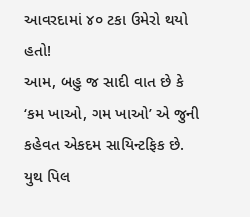આવરદામાં ૪૦ ટકા ઉમેરો થયો હતો!
આમ, બહુ જ સાદી વાત છે કે ‘કમ ખાઓ, ગમ ખાઓ’ એ જુની કહેવત એકદમ સાયિન્ટફિક છે. યુથ પિલ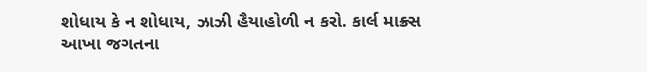શોધાય કે ન શોધાય, ઝાઝી હૈયાહોળી ન કરો. કાર્લ માક્ર્સ આખા જગતના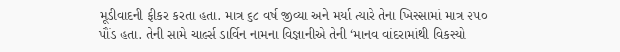મૂડીવાદની ફીકર કરતા હતા. માત્ર ૬૮ વર્ષ જીવ્યા અને મર્યા ત્યારે તેના ખિસ્સામાં માત્ર ૨૫૦ પૌંડ હતા. તેની સામે ચાર્લ્સ ડાર્વિન નામના વિજ્ઞાનીએ તેની ‘માનવ વાંદરામાંથી વિકસ્યો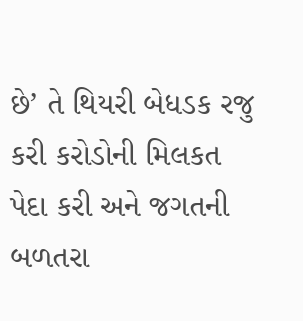છે’ તે થિયરી બેધડક રજુ કરી કરોડોની મિલકત પેદા કરી અને જગતની બળતરા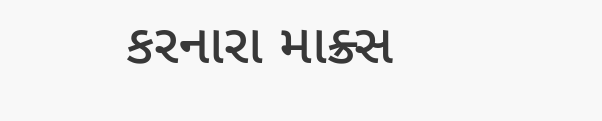કરનારા માક્ર્સ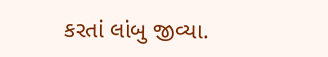કરતાં લાંબુ જીવ્યા.